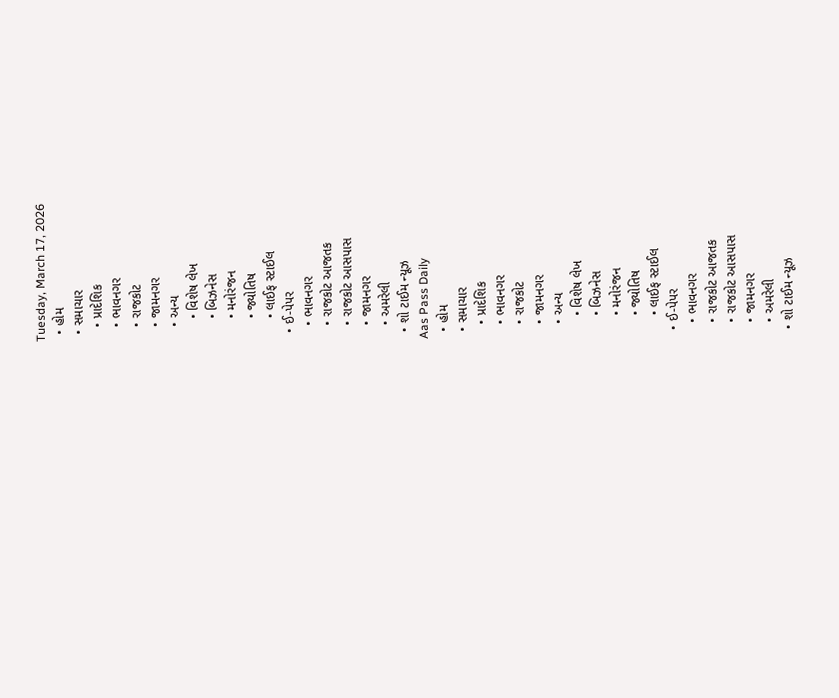Tuesday, March 17, 2026
  • હોમ
  • સમાચાર
    • પ્રાદેશિક
    • ભાવનગર
    • રાજકોટ
    • જામનગર
    • અન્ય
      • વિશેષ લેખ
      • બિઝનેસ
      • મનોરંજન
      • જ્યોતિષ
      • લાઈફ સ્ટાઈલ
  • ઈ-પેપર
    • ભાવનગર
    • રાજકોટ આજતક
    • રાજકોટ આસપાસ
    • જામનગર
    • અમરેલી
  • શો ટાઈમ ન્યૂઝ
Aas Pass Daily
  • હોમ
  • સમાચાર
    • પ્રાદેશિક
    • ભાવનગર
    • રાજકોટ
    • જામનગર
    • અન્ય
      • વિશેષ લેખ
      • બિઝનેસ
      • મનોરંજન
      • જ્યોતિષ
      • લાઈફ સ્ટાઈલ
  • ઈ-પેપર
    • ભાવનગર
    • રાજકોટ આજતક
    • રાજકોટ આસપાસ
    • જામનગર
    • અમરેલી
  • શો ટાઈમ ન્યૂઝ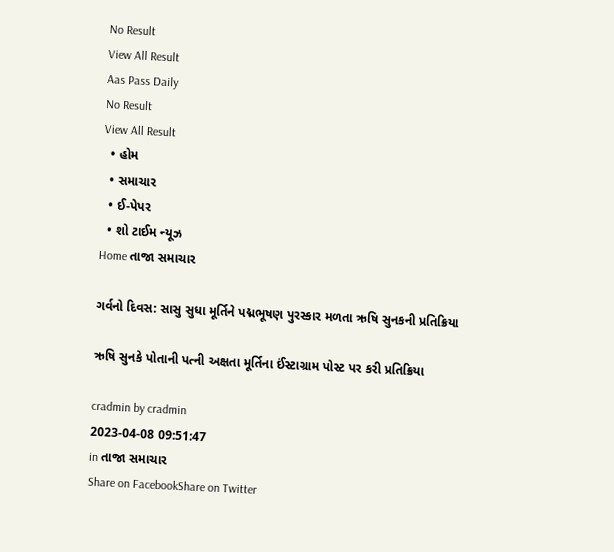No Result
View All Result
Aas Pass Daily
No Result
View All Result
  • હોમ
  • સમાચાર
  • ઈ-પેપર
  • શો ટાઈમ ન્યૂઝ
Home તાજા સમાચાર

ગર્વનો દિવસ: સાસુ સુધા મૂર્તિને પદ્મભૂષણ પુરસ્કાર મળતા ઋષિ સુનકની પ્રતિક્રિયા

ઋષિ સુનકે પોતાની પત્ની અક્ષતા મૂર્તિના ઈંસ્ટાગ્રામ પોસ્ટ પર કરી પ્રતિક્રિયા

cradmin by cradmin
2023-04-08 09:51:47
in તાજા સમાચાર
Share on FacebookShare on Twitter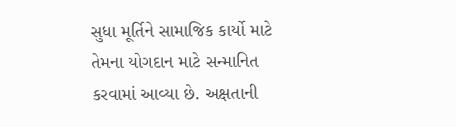સુધા મૂર્તિને સામાજિક કાર્યો માટે તેમના યોગદાન માટે સન્માનિત કરવામાં આવ્યા છે. અક્ષતાની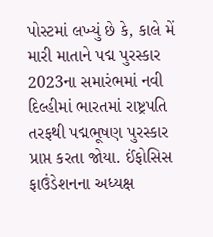પોસ્ટમાં લખ્યું છે કે, કાલે મેં મારી માતાને પદ્મ પુરસ્કાર 2023ના સમારંભમાં નવી દિલ્હીમાં ભારતમાં રાષ્ટ્રપતિ તરફથી પદ્મભૂષણ પુરસ્કાર પ્રાપ્ત કરતા જોયા. ઈંફોસિસ ફાઉંડેશનના અધ્યક્ષ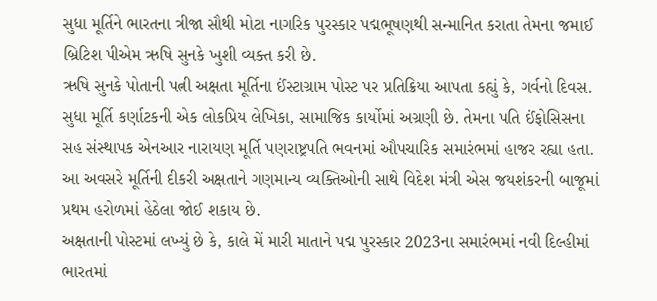સુધા મૂર્તિને ભારતના ત્રીજા સૌથી મોટા નાગરિક પુરસ્કાર પદ્મભૂષણથી સન્માનિત કરાતા તેમના જમાઈ બ્રિટિશ પીએમ ઋષિ સુનકે ખુશી વ્યક્ત કરી છે.
ઋષિ સુનકે પોતાની પત્ની અક્ષતા મૂર્તિના ઈંસ્ટાગ્રામ પોસ્ટ પર પ્રતિક્રિયા આપતા કહ્યું કે, ગર્વનો દિવસ. સુધા મૂર્તિ કર્ણાટકની એક લોકપ્રિય લેખિકા, સામાજિક કાર્યોમાં અગ્રણી છે. તેમના પતિ ઈંફોસિસના સહ સંસ્થાપક એનઆર નારાયણ મૂર્તિ પણરાષ્ટ્રપતિ ભવનમાં ઔપચારિક સમારંભમાં હાજર રહ્યા હતા. આ અવસરે મૂર્તિની દીકરી અક્ષતાને ગણમાન્ય વ્યક્તિઓની સાથે વિદેશ મંત્રી એસ જયશંકરની બાજૂમાં પ્રથમ હરોળમાં હેઠેલા જોઈ શકાય છે.
અક્ષતાની પોસ્ટમાં લખ્યું છે કે, કાલે મેં મારી માતાને પદ્મ પુરસ્કાર 2023ના સમારંભમાં નવી દિલ્હીમાં ભારતમાં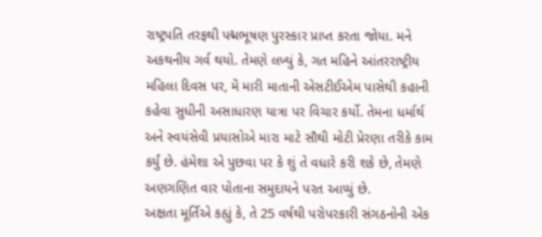રાષ્ટ્રપતિ તરફથી પદ્મભૂષણ પુરસ્કાર પ્રાપ્ત કરતા જોયા. મને અકથનીય ગર્વ થયો. તેમણે લખ્યું કે, ગત મહિને આંતરરાષ્ટ્રીય મહિલા દિવસ પર, મેં મારી માતાની એસટીઈએમ પાસેથી કહાની કહેવા સુધીની અસાધારણ યાત્રા પર વિચાર કર્યો. તેમના ધર્માર્થ અને સ્વયંસેવી પ્રયાસોએ મારા માટે સૌથી મોટી પ્રેરણા તરીકે કામ કર્યું છે. હંમેશા એ પુછવા પર કે શું તે વધારે કરી શકે છે, તેમણે અણગણિત વાર પોતાના સમુદાયને પરત આપ્યું છે.
અક્ષતા મૂર્તિએ કહ્યું કે, તે 25 વર્ષથી પરોપરકારી સંગઠનોની એક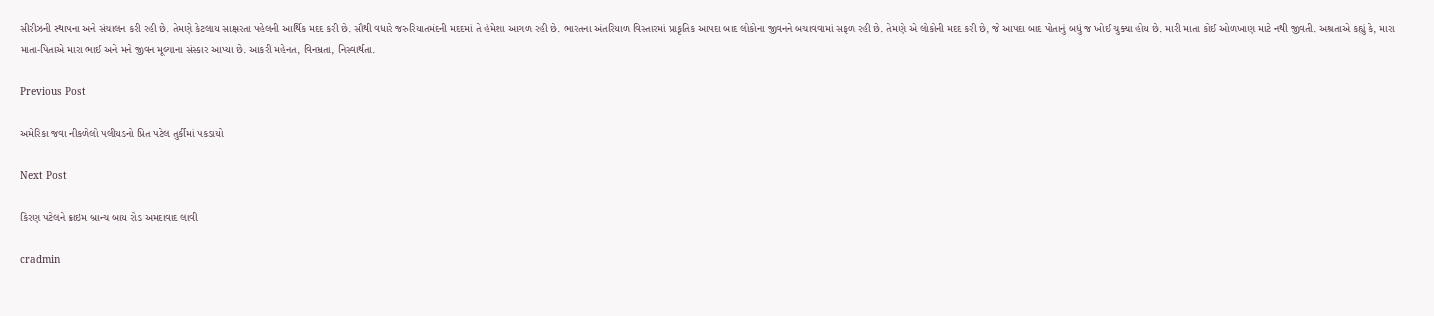સીરીઝની સ્થાપના અને સંચાલન કરી રહી છે. તેમણે કેટલાય સાક્ષરતા પહેલની આર્થિક મદદ કરી છે. સૌથી વધારે જરુરિયાતમંદની મદદમાં તે હંમેશા આગળ રહી છે. ભારતના અંતરિયાળ વિસ્તારમાં પ્રાકૃતિક આપદા બાદ લોકોના જીવનને બચાવવામાં સફળ રહી છે. તેમણે એ લોકોની મદદ કરી છે, જે આપદા બાદ પોતાનું બધું જ ખોઈ ચુક્યા હોય છે. મારી માતા કોઈ ઓળખાણ માટે નથી જીવતી. અશ્રતાએ કહ્યું કે, મારા માતા-પિતાએ મારા ભાઈ અને મને જીવન મૂલ્યાના સંસ્કાર આપ્યા છે. આકરી મહેનત, વિનમ્રતા, નિસ્વાર્થતા.

Previous Post

અમેરિકા જવા નીકળેલો પલીયડનો પ્રિત પટેલ તુર્કીમાં પકડાયો

Next Post

કિરણ પટેલને ક્રાઇમ બ્રાન્ચ બાય રોડ અમદાવાદ લાવી

cradmin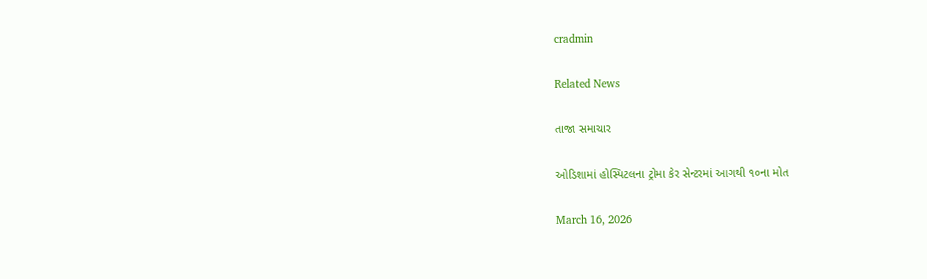cradmin

Related News

તાજા સમાચાર

ઓડિશામાં હોસ્પિટલના ટ્રોમા કેર સેન્ટરમાં આગથી ૧૦ના મોત

March 16, 2026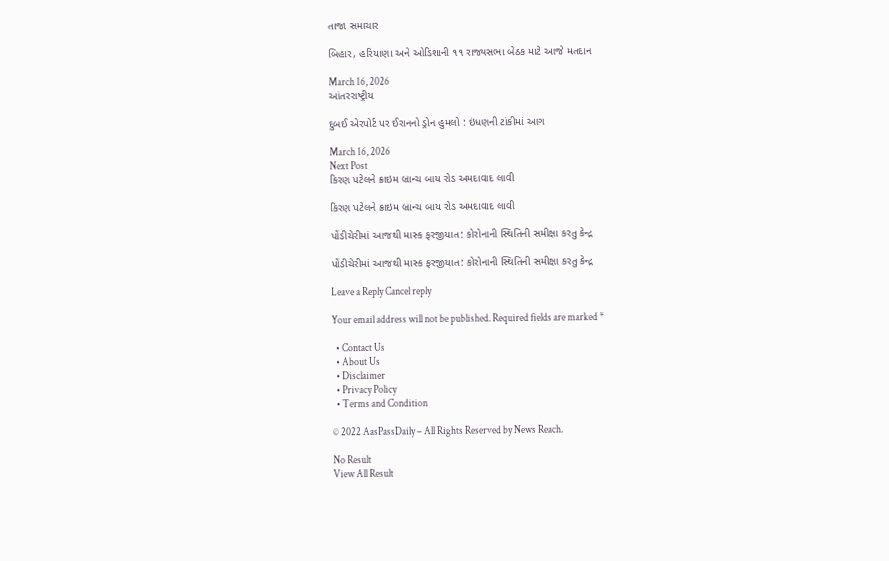તાજા સમાચાર

બિહાર, હરિયાણા અને ઓડિશાની ૧૧ રાજ્યસભા બેઠક માટે આજે મતદાન

March 16, 2026
આંતરરાષ્ટ્રીય

દુબઈ એરપોર્ટ પર ઈરાનનો ડ્રોન હુમલો : ઇંધણની ટાંકીમાં આગ

March 16, 2026
Next Post
કિરણ પટેલને ક્રાઇમ બ્રાન્ચ બાય રોડ અમદાવાદ લાવી

કિરણ પટેલને ક્રાઇમ બ્રાન્ચ બાય રોડ અમદાવાદ લાવી

પોંડીચેરીમાં આજથી માસ્ક ફરજીયાત: કોરોનાની સ્થિતિની સમીક્ષા કરતુ કેન્દ્ર

પોંડીચેરીમાં આજથી માસ્ક ફરજીયાત: કોરોનાની સ્થિતિની સમીક્ષા કરતુ કેન્દ્ર

Leave a Reply Cancel reply

Your email address will not be published. Required fields are marked *

  • Contact Us
  • About Us
  • Disclaimer
  • Privacy Policy
  • Terms and Condition

© 2022 AasPassDaily – All Rights Reserved by News Reach.

No Result
View All Result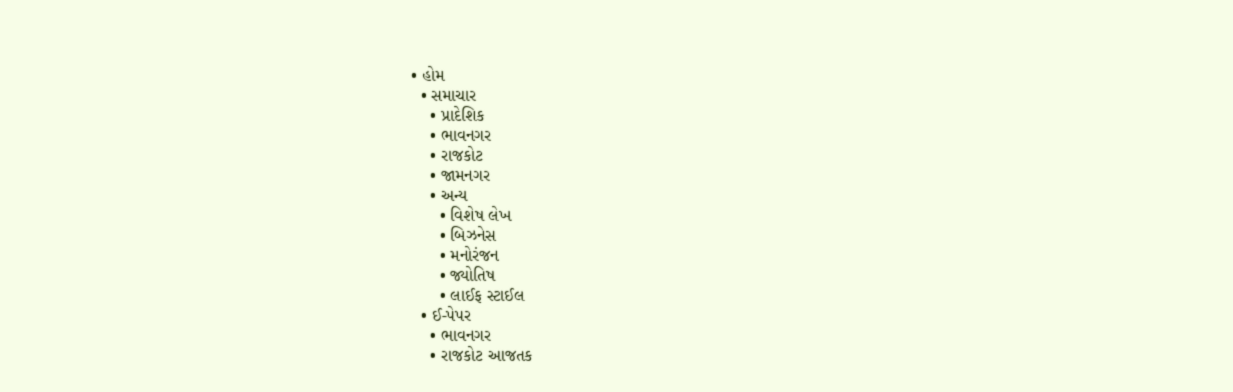• હોમ
  • સમાચાર
    • પ્રાદેશિક
    • ભાવનગર
    • રાજકોટ
    • જામનગર
    • અન્ય
      • વિશેષ લેખ
      • બિઝનેસ
      • મનોરંજન
      • જ્યોતિષ
      • લાઈફ સ્ટાઈલ
  • ઈ-પેપર
    • ભાવનગર
    • રાજકોટ આજતક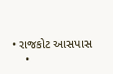• રાજકોટ આસપાસ
    •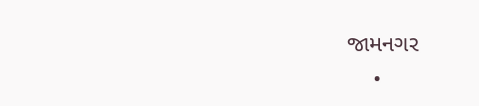જામનગર
    •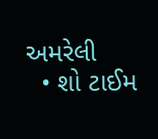અમરેલી
  • શો ટાઈમ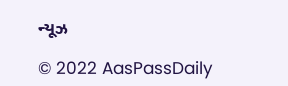ન્યૂઝ

© 2022 AasPassDaily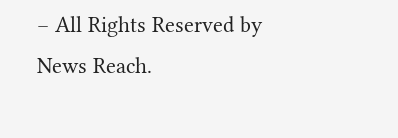– All Rights Reserved by News Reach.